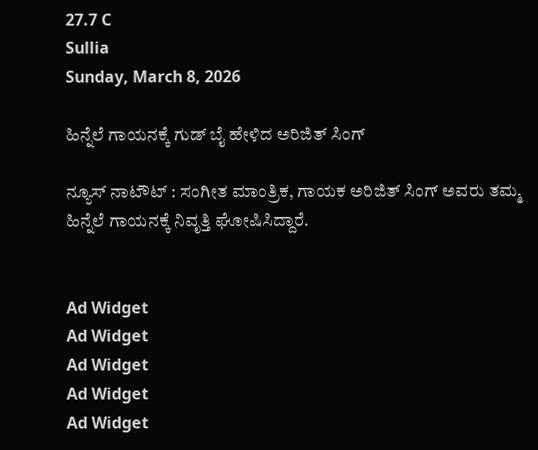27.7 C
Sullia
Sunday, March 8, 2026

ಹಿನ್ನೆಲೆ ಗಾಯನಕ್ಕೆ ಗುಡ್ ಬೈ ಹೇಳಿದ ಅರಿಜಿತ್ ಸಿಂಗ್

ನ್ಯೂಸ್ ನಾಟೌಟ್ : ಸಂಗೀತ ಮಾಂತ್ರಿಕ, ಗಾಯಕ ಅರಿಜಿತ್ ಸಿಂಗ್ ಅವರು ತಮ್ಮ ಹಿನ್ನೆಲೆ ಗಾಯನಕ್ಕೆ ನಿವೃತ್ತಿ ಘೋಷಿಸಿದ್ದಾರೆ.


Ad Widget
Ad Widget
Ad Widget
Ad Widget
Ad Widget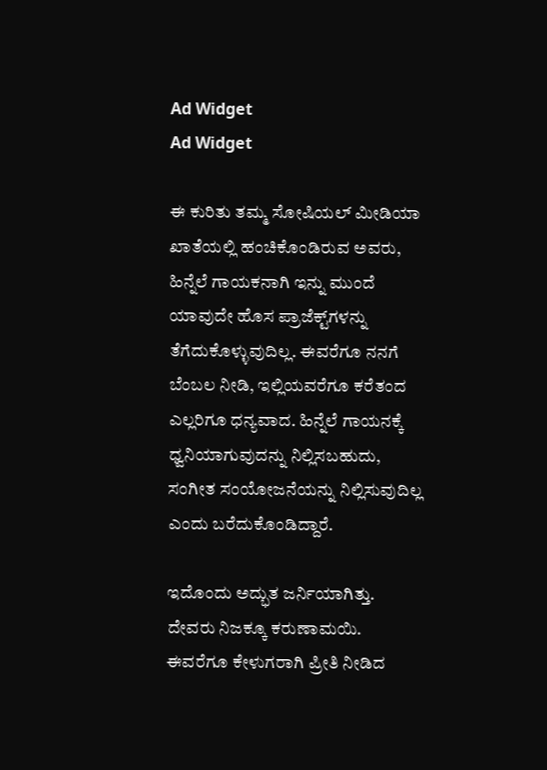Ad Widget
Ad Widget

ಈ ಕುರಿತು ತಮ್ಮ ಸೋಷಿಯಲ್ ಮೀಡಿಯಾ ಖಾತೆಯಲ್ಲಿ ಹಂಚಿಕೊಂಡಿರುವ ಅವರು, ಹಿನ್ನೆಲೆ ಗಾಯಕನಾಗಿ ಇನ್ನು ಮುಂದೆ ಯಾವುದೇ ಹೊಸ ಪ್ರಾಜೆಕ್ಟ್‌ಗಳನ್ನು ತೆಗೆದುಕೊಳ್ಳುವುದಿಲ್ಲ. ಈವರೆಗೂ ನನಗೆ ಬೆಂಬಲ ನೀಡಿ, ಇಲ್ಲಿಯವರೆಗೂ ಕರೆತಂದ ಎಲ್ಲರಿಗೂ ಧನ್ಯವಾದ. ಹಿನ್ನೆಲೆ ಗಾಯನಕ್ಕೆ ಧ್ವನಿಯಾಗುವುದನ್ನು ನಿಲ್ಲಿಸಬಹುದು, ಸಂಗೀತ ಸಂಯೋಜನೆಯನ್ನು ನಿಲ್ಲಿಸುವುದಿಲ್ಲ ಎಂದು ಬರೆದುಕೊಂಡಿದ್ದಾರೆ.

ಇದೊಂದು ಅದ್ಭುತ ಜರ್ನಿಯಾಗಿತ್ತು. ದೇವರು ನಿಜಕ್ಕೂ ಕರುಣಾಮಯಿ. ಈವರೆಗೂ ಕೇಳುಗರಾಗಿ ಪ್ರೀತಿ ನೀಡಿದ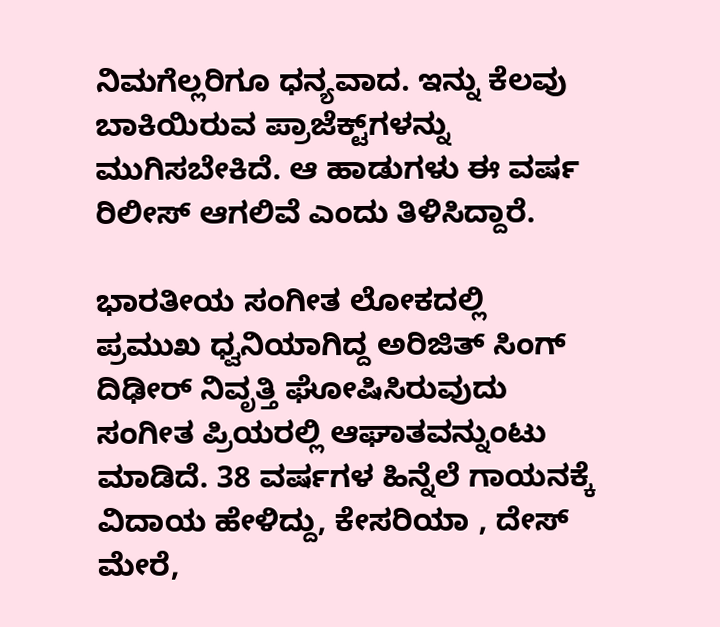ನಿಮಗೆಲ್ಲರಿಗೂ ಧನ್ಯವಾದ. ಇನ್ನು ಕೆಲವು ಬಾಕಿಯಿರುವ ಪ್ರಾಜೆಕ್ಟ್‌ಗಳನ್ನು ಮುಗಿಸಬೇಕಿದೆ. ಆ ಹಾಡುಗಳು ಈ ವರ್ಷ ರಿಲೀಸ್ ಆಗಲಿವೆ ಎಂದು ತಿಳಿಸಿದ್ದಾರೆ.

ಭಾರತೀಯ ಸಂಗೀತ ಲೋಕದಲ್ಲಿ ಪ್ರಮುಖ ಧ್ವನಿಯಾಗಿದ್ದ ಅರಿಜಿತ್ ಸಿಂಗ್ ದಿಢೀರ್ ನಿವೃತ್ತಿ ಘೋಷಿಸಿರುವುದು ಸಂಗೀತ ಪ್ರಿಯರಲ್ಲಿ ಆಘಾತವನ್ನುಂಟು ಮಾಡಿದೆ. 38 ವರ್ಷಗಳ ಹಿನ್ನೆಲೆ ಗಾಯನಕ್ಕೆ ವಿದಾಯ ಹೇಳಿದ್ದು, ಕೇಸರಿಯಾ , ದೇಸ್ ಮೇರೆ,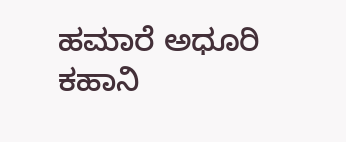ಹಮಾರೆ ಅಧೂರಿ ಕಹಾನಿ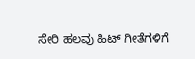ಸೇರಿ ಹಲವು ಹಿಟ್ ಗೀತೆಗಳಿಗೆ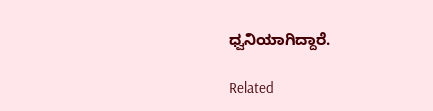ಧ್ವನಿಯಾಗಿದ್ದಾರೆ.

Related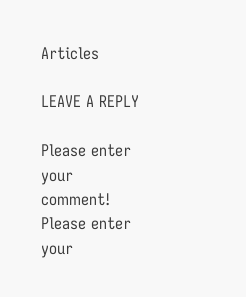Articles

LEAVE A REPLY

Please enter your comment!
Please enter your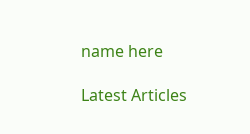name here

Latest Articles